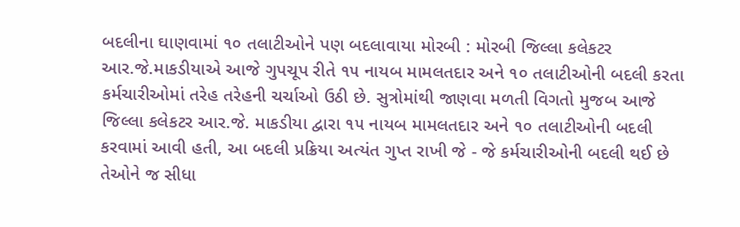બદલીના ઘાણવામાં ૧૦ તલાટીઓને પણ બદલાવાયા મોરબી : મોરબી જિલ્લા કલેકટર આર.જે.માકડીયાએ આજે ગુપચૂપ રીતે ૧૫ નાયબ મામલતદાર અને ૧૦ તલાટીઓની બદલી કરતા કર્મચારીઓમાં તરેહ તરેહની ચર્ચાઓ ઉઠી છે. સુત્રોમાંથી જાણવા મળતી વિગતો મુજબ આજે જિલ્લા કલેકટર આર.જે. માકડીયા દ્વારા ૧૫ નાયબ મામલતદાર અને ૧૦ તલાટીઓની બદલી કરવામાં આવી હતી, આ બદલી પ્રક્રિયા અત્યંત ગુપ્ત રાખી જે - જે કર્મચારીઓની બદલી થઈ છે તેઓને જ સીધા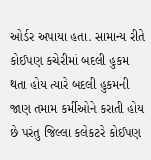ઓર્ડર અપાયા હતા. સામાન્ય રીતે કોઈપણ કચેરીમાં બદલી હુકમ થતા હોય ત્યારે બદલી હુકમની જાણ તમામ કર્મીઓને કરાતી હોય છે પરંતુ જિલ્લા કલેકટરે કોઈપણ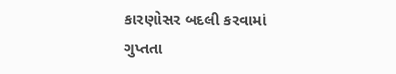કારણોસર બદલી કરવામાં ગુપ્તતા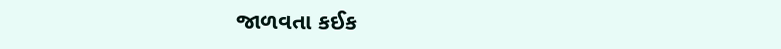જાળવતા કઈક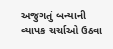અજુગતું બન્યાની વ્યાપક ચર્ચાઓ ઉઠવા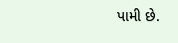પામી છે.